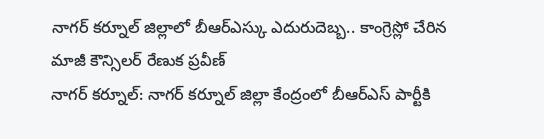నాగర్ కర్నూల్ జిల్లాలో బీఆర్ఎస్కు ఎదురుదెబ్బ.. కాంగ్రెస్లో చేరిన మాజీ కౌన్సిలర్ రేణుక ప్రవీణ్
నాగర్ కర్నూల్: నాగర్ కర్నూల్ జిల్లా కేంద్రంలో బీఆర్ఎస్ పార్టీకి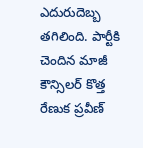ఎదురుదెబ్బ తగిలింది. పార్టీకి చెందిన మాజీ కౌన్సిలర్ కొత్త రేణుక ప్రవీణ్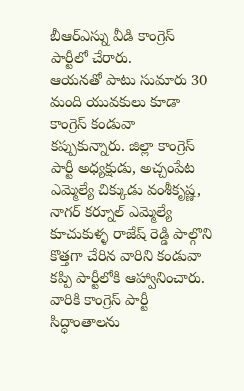బీఆర్ఎస్ను వీడి కాంగ్రెస్ పార్టీలో చేరారు.
ఆయనతో పాటు సుమారు 30 మంది యువకులు కూడా కాంగ్రెస్ కండువా కప్పుకున్నారు. జిల్లా కాంగ్రెస్ పార్టీ అధ్యక్షుడు, అచ్చంపేట ఎమ్మెల్యే చిక్కుడు వంశీకృష్ణ, నాగర్ కర్నూల్ ఎమ్మెల్యే కూచుకుళ్ళ రాజేష్ రెడ్డి పాల్గొని కొత్తగా చేరిన వారిని కండువా కప్పి పార్టీలోకి ఆహ్వానించారు.
వారికి కాంగ్రెస్ పార్టీ సిద్ధాంతాలను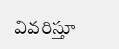వివరిస్తూ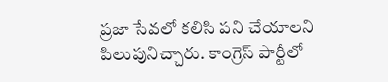ప్రజా సేవలో కలిసి పని చేయాలని పిలుపునిచ్చారు. కాంగ్రెస్ పార్టీలో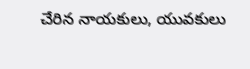చేరిన నాయకులు, యువకులు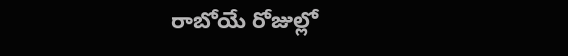రాబోయే రోజుల్లో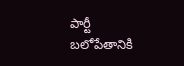పార్టీ బలోపేతానికి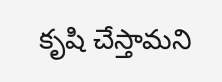కృషి చేస్తామని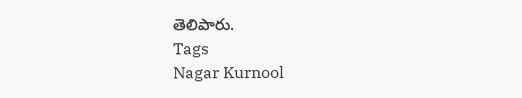తెలిపారు.
Tags
Nagar Kurnool